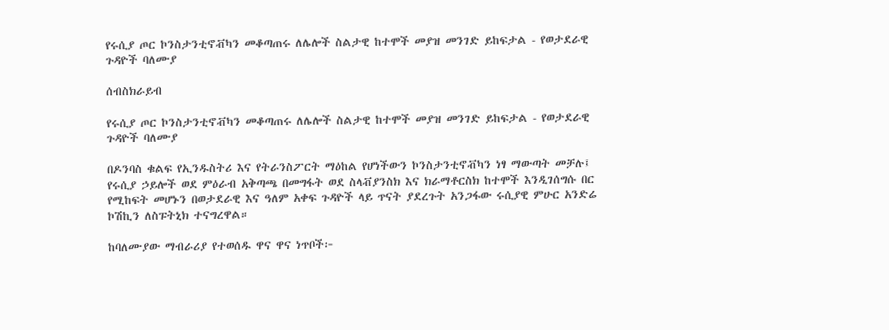የሩሲያ ጦር ኮንስታንቲኖቭካን መቆጣጠሩ ለሌሎች ስልታዊ ከተሞች መያዝ መንገድ ይከፍታል - የወታደራዊ ጉዳዮች ባለሙያ

ሰብስክራይብ

የሩሲያ ጦር ኮንስታንቲኖቭካን መቆጣጠሩ ለሌሎች ስልታዊ ከተሞች መያዝ መንገድ ይከፍታል - የወታደራዊ ጉዳዮች ባለሙያ

በዶንባስ ቁልፍ የኢንዱስትሪ እና የትራንስፖርት ማዕከል የሆነችውን ኮንስታንቲኖቭካን ነፃ ማውጣት መቻሉ፤ የሩሲያ ኃይሎች ወደ ምዕራብ አቅጣጫ በመግፋት ወደ ስላቭያንስክ እና ክራማቶርስክ ከተሞች እንዲገሰግሱ በር የሚከፍት መሆኑን በወታደራዊ እና ዓለም አቀፍ ጉዳዮች ላይ ጥናት ያደረጉት አንጋፋው ሩሲያዊ ምሁር አንድሬ ኮሽኪን ለስፑትኒክ ተናግረዋል።

ከባለሙያው ማብራሪያ የተወሰዱ ዋና ዋና ነጥቦች፦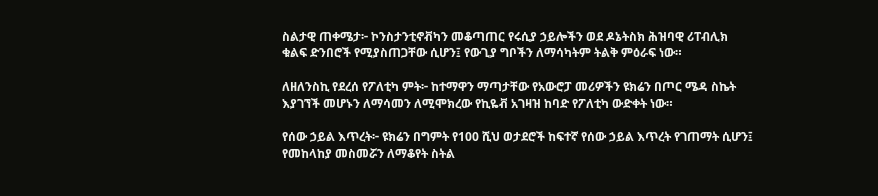ስልታዊ ጠቀሜታ፦ ኮንስታንቲኖቭካን መቆጣጠር የሩሲያ ኃይሎችን ወደ ዶኔትስክ ሕዝባዊ ሪፐብሊክ ቁልፍ ድንበሮች የሚያስጠጋቸው ሲሆን፤ የውጊያ ግቦችን ለማሳካትም ትልቅ ምዕራፍ ነው።

ለዘለንስኪ የደረሰ የፖለቲካ ምት፦ ከተማዋን ማጣታቸው የአውሮፓ መሪዎችን ዩክሬን በጦር ሜዳ ስኬት እያገኘች መሆኑን ለማሳመን ለሚሞክረው የኪዬቭ አገዛዝ ከባድ የፖለቲካ ውድቀት ነው።

የሰው ኃይል እጥረት፦ ዩክሬን በግምት የ100 ሺህ ወታደሮች ከፍተኛ የሰው ኃይል እጥረት የገጠማት ሲሆን፤ የመከላከያ መስመሯን ለማቆየት ስትል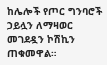ከሌሎች የጦር ግንባሮች ኃይሏን ለማዛወር መገደዷን ኮሽኪን ጠቁመዋል።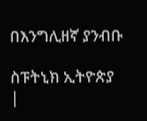በእንግሊዘኛ ያንብቡ

ስፑትኒክ ኢትዮጵያ |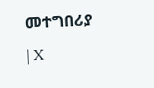መተግበሪያ | X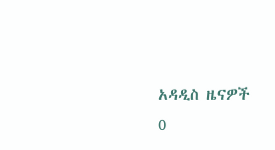አዳዲስ ዜናዎች
0